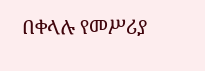በቀላሉ የመሥሪያ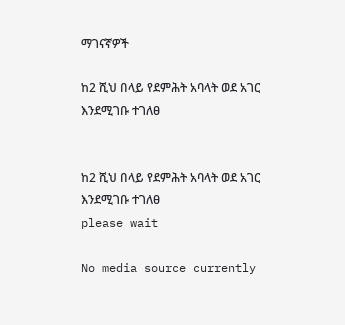ማገናኛዎች

ከ2 ሺህ በላይ የደምሕት አባላት ወደ አገር እንደሚገቡ ተገለፀ


ከ2 ሺህ በላይ የደምሕት አባላት ወደ አገር እንደሚገቡ ተገለፀ
please wait

No media source currently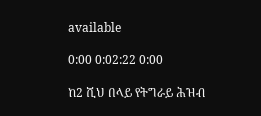available

0:00 0:02:22 0:00

ከ2 ሺህ በላይ የትግራይ ሕዝብ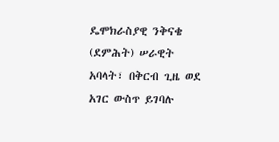ዴሞክራስያዊ ንቅናቄ (ደምሕት) ሠራዊት አባላት፣ በቅርብ ጊዜ ወደ አገር ውስጥ ይገባሉ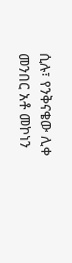ሲሉ፣ የንቅናቄው ሊቀ መንበር አቶ መኮነን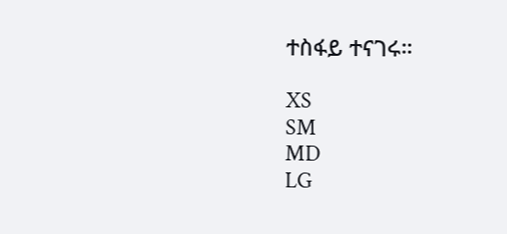ተስፋይ ተናገሩ።

XS
SM
MD
LG